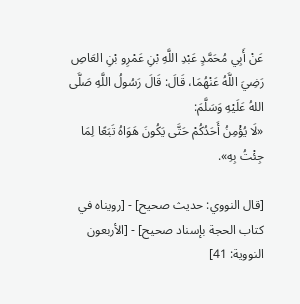عَنْ أَبِي مُحَمَّدٍ عَبْدِ اللَّهِ بْنِ عَمْرِو بْنِ العَاصِ رَضِيَ اللَّهُ عَنْهُمَا، قَالَ: قَالَ رَسُولُ اللَّهِ صَلَّى اللهُ عَلَيْهِ وَسَلَّمَ:
«لَا يُؤْمِنُ أَحَدُكُمْ حَتَّى يَكُونَ هَوَاهُ تَبَعًا لِمَا جِئْتُ بِهِ».

[قال النووي: حديث صحيح] - [رويناه في كتاب الحجة بإسناد صحيح] - [الأربعون النووية: 41]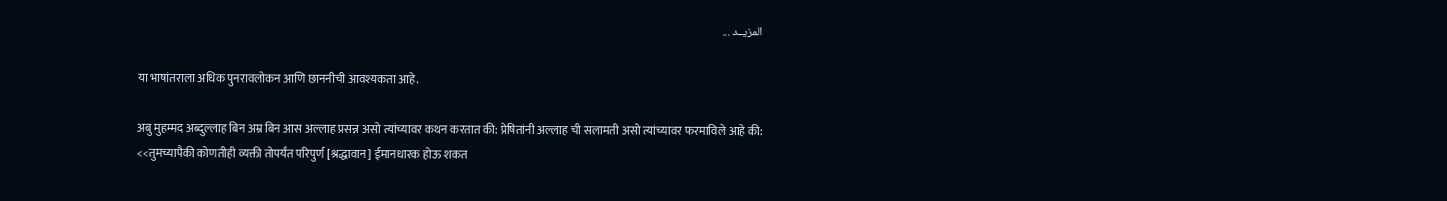المزيــد ...

या भाषांतराला अधिक पुनरावलोकन आणि छाननीची आवश्यकता आहे.

अबु मुहम्मद अब्दुल्लाह बिन अम्र बिन आस अल्लाह प्रसन्न असो त्यांच्यावर कथन करतात की: प्रेषितांनी अल्लाह ची सलामती असो त्यांच्यावर फरमाविले आहे की:
<<तुमच्यापैकी कोणतीही व्यक्ती तोपर्यंत परिपुर्ण [श्रद्धावान] ईमानधारक होऊ शकत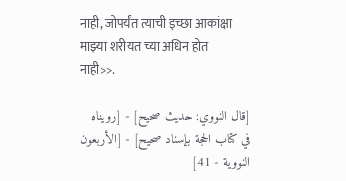नाही, जोपर्यंत त्याची इच्छा आकांक्षा माझ्या शरीयत च्या अधिन होत नाही>>.

[قال النووي: حديث صحيح] - [رويناه في كتاب الحجة بإسناد صحيح] - [الأربعون النووية - 41]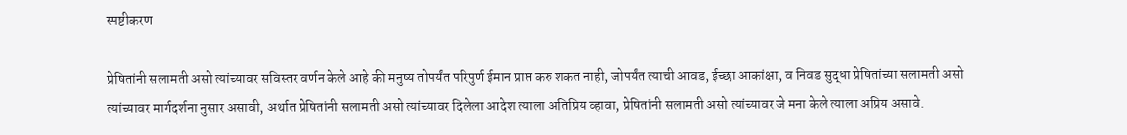स्पष्टीकरण

प्रेषितांनी सलामती असो त्यांच्यावर सविस्तर वर्णन केले आहे की मनुष्य तोपर्यंत परिपुर्ण ईमान प्राप्त करु शकत नाही, जोपर्यंत त्याची आवड, ईच्छा आकांक्षा, व निवड सुद्धा प्रेषितांच्या सलामती असो त्यांच्यावर मार्गदर्शना नुसार असावी, अर्थात प्रेषितांनी सलामती असो त्यांच्यावर दिलेला आदेश त्याला अतिप्रिय व्हावा, प्रेषितांनी सलामती असो त्यांच्यावर जे मना केले त्याला अप्रिय असावे.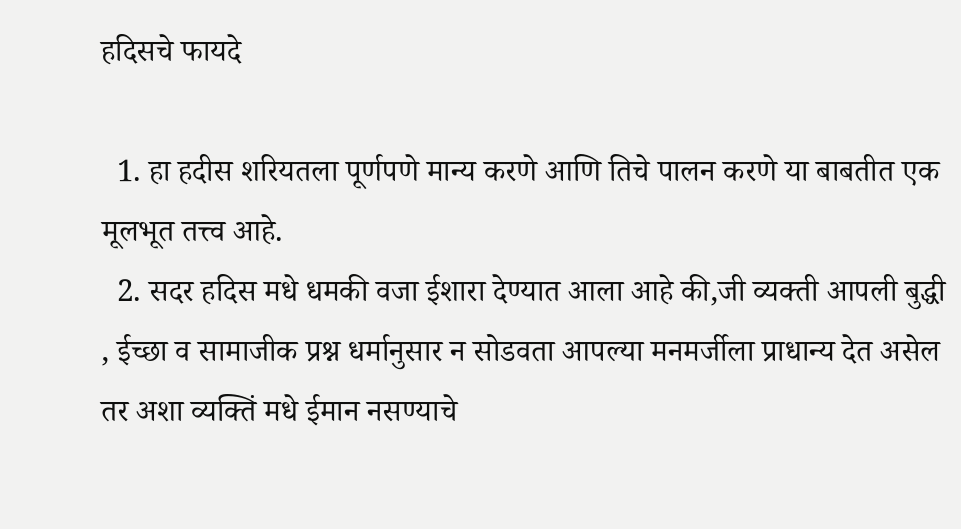हदिसचे फायदे

  1. हा हदीस शरियतला पूर्णपणे मान्य करणे आणि तिचे पालन करणे या बाबतीत एक मूलभूत तत्त्व आहे.
  2. सदर हदिस मधे धमकी वजा ईशारा देण्यात आला आहे की,जी व्यक्ती आपली बुद्धी , ईच्छा व सामाजीक प्रश्न धर्मानुसार न सोडवता आपल्या मनमर्जीला प्राधान्य देत असेल तर अशा व्यक्तिं मधे ईमान नसण्याचे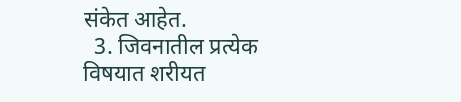संकेत आहेत.
  3. जिवनातील प्रत्येक विषयात शरीयत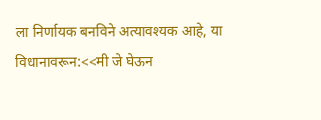ला निर्णायक बनविने अत्यावश्यक आहे, या विधानावरून:<<मी जे घेऊन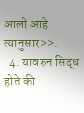आलो आहे त्यानुसार>>.
  4. यावरुन सिद्ध होते की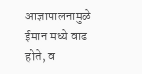आज्ञापालनामुळे ईमान मध्ये वाढ होते, व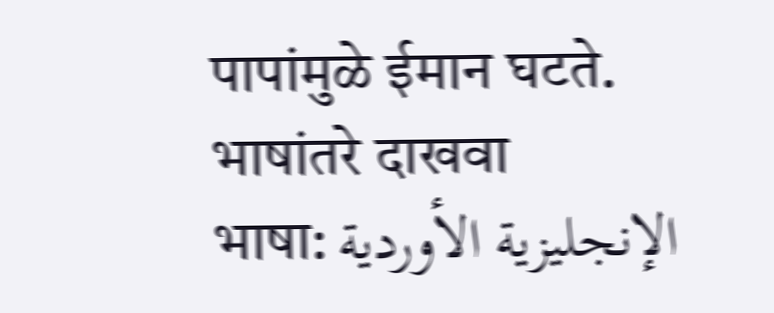पापांमुळे ईमान घटते.
भाषांतरे दाखवा
भाषा: الإنجليزية الأوردية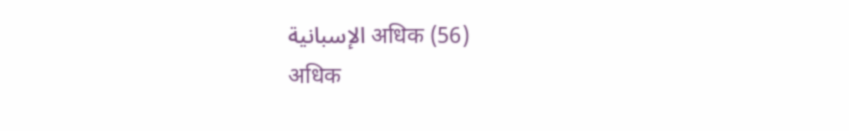الإسبانية अधिक (56)
अधिक